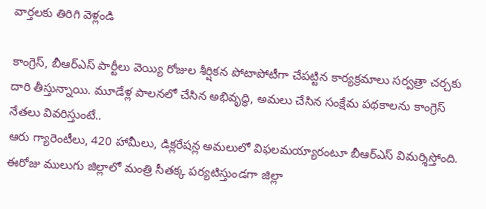వార్తలకు తిరిగి వెళ్లండి

కాంగ్రెస్, బీఆర్ఎస్ పార్టీలు వెయ్యి రోజుల శీర్షికన పోటాపోటీగా చేపట్టిన కార్యక్రమాలు సర్వత్రా చర్చకు దారి తీస్తున్నాయి. మూడేళ్ల పాలనలో చేసిన అభివృద్ధి, అమలు చేసిన సంక్షేమ పథకాలను కాంగ్రెస్ నేతలు వివరిస్తుంటే..
ఆరు గ్యారెంటీలు, 420 హామీలు, డిక్లరేషన్ల అమలులో విఫలమయ్యారంటూ బీఆర్ఎస్ విమర్శిస్తోంది. ఈరోజు ములుగు జిల్లాలో మంత్రి సీతక్క పర్యటిస్తుండగా జిల్లా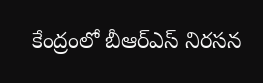కేంద్రంలో బీఆర్ఎస్ నిరసన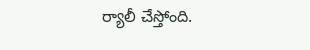ర్యాలీ చేస్తోంది.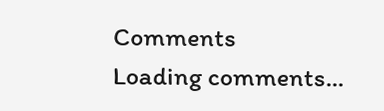Comments
Loading comments...